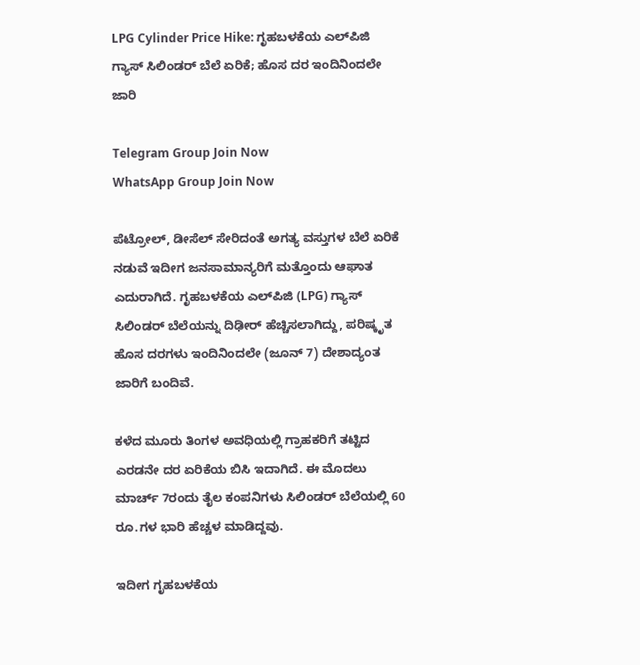LPG Cylinder Price Hike: ಗೃಹಬಳಕೆಯ ಎಲ್‌ಪಿಜಿ ಗ್ಯಾಸ್ ಸಿಲಿಂಡರ್ ಬೆಲೆ ಏರಿಕೆ; ಹೊಸ ದರ ಇಂದಿನಿಂದಲೇ ಜಾರಿ

Telegram Group Join Now
WhatsApp Group Join Now

ಪೆಟ್ರೋಲ್, ಡೀಸೆಲ್ ಸೇರಿದಂತೆ ಅಗತ್ಯ ವಸ್ತುಗಳ ಬೆಲೆ ಏರಿಕೆ ನಡುವೆ ಇದೀಗ ಜನಸಾಮಾನ್ಯರಿಗೆ ಮತ್ತೊಂದು ಆಘಾತ ಎದುರಾಗಿದೆ. ಗೃಹಬಳಕೆಯ ಎಲ್‌ಪಿಜಿ (LPG) ಗ್ಯಾಸ್ ಸಿಲಿಂಡರ್ ಬೆಲೆಯನ್ನು ದಿಢೀರ್ ಹೆಚ್ಚಿಸಲಾಗಿದ್ದು, ಪರಿಷ್ಕೃತ ಹೊಸ ದರಗಳು ಇಂದಿನಿಂದಲೇ (ಜೂನ್ 7) ದೇಶಾದ್ಯಂತ ಜಾರಿಗೆ ಬಂದಿವೆ.

ಕಳೆದ ಮೂರು ತಿಂಗಳ ಅವಧಿಯಲ್ಲಿ ಗ್ರಾಹಕರಿಗೆ ತಟ್ಟಿದ ಎರಡನೇ ದರ ಏರಿಕೆಯ ಬಿಸಿ ಇದಾಗಿದೆ. ಈ ಮೊದಲು ಮಾರ್ಚ್ 7ರಂದು ತೈಲ ಕಂಪನಿಗಳು ಸಿಲಿಂಡರ್ ಬೆಲೆಯಲ್ಲಿ 60 ರೂ.ಗಳ ಭಾರಿ ಹೆಚ್ಚಳ ಮಾಡಿದ್ದವು.

ಇದೀಗ ಗೃಹಬಳಕೆಯ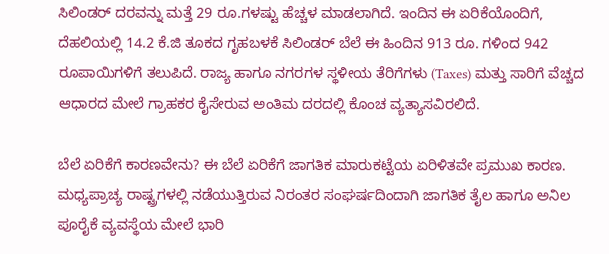ಸಿಲಿಂಡರ್ ದರವನ್ನು ಮತ್ತೆ 29 ರೂ.ಗಳಷ್ಟು ಹೆಚ್ಚಳ ಮಾಡಲಾಗಿದೆ. ಇಂದಿನ ಈ ಏರಿಕೆಯೊಂದಿಗೆ, ದೆಹಲಿಯಲ್ಲಿ 14.2 ಕೆ.ಜಿ ತೂಕದ ಗೃಹಬಳಕೆ ಸಿಲಿಂಡರ್ ಬೆಲೆ ಈ ಹಿಂದಿನ 913 ರೂ. ಗಳಿಂದ 942 ರೂಪಾಯಿಗಳಿಗೆ ತಲುಪಿದೆ. ರಾಜ್ಯ ಹಾಗೂ ನಗರಗಳ ಸ್ಥಳೀಯ ತೆರಿಗೆಗಳು (Taxes) ಮತ್ತು ಸಾರಿಗೆ ವೆಚ್ಚದ ಆಧಾರದ ಮೇಲೆ ಗ್ರಾಹಕರ ಕೈಸೇರುವ ಅಂತಿಮ ದರದಲ್ಲಿ ಕೊಂಚ ವ್ಯತ್ಯಾಸವಿರಲಿದೆ.

ಬೆಲೆ ಏರಿಕೆಗೆ ಕಾರಣವೇನು? ಈ ಬೆಲೆ ಏರಿಕೆಗೆ ಜಾಗತಿಕ ಮಾರುಕಟ್ಟೆಯ ಏರಿಳಿತವೇ ಪ್ರಮುಖ ಕಾರಣ. ಮಧ್ಯಪ್ರಾಚ್ಯ ರಾಷ್ಟ್ರಗಳಲ್ಲಿ ನಡೆಯುತ್ತಿರುವ ನಿರಂತರ ಸಂಘರ್ಷದಿಂದಾಗಿ ಜಾಗತಿಕ ತೈಲ ಹಾಗೂ ಅನಿಲ ಪೂರೈಕೆ ವ್ಯವಸ್ಥೆಯ ಮೇಲೆ ಭಾರಿ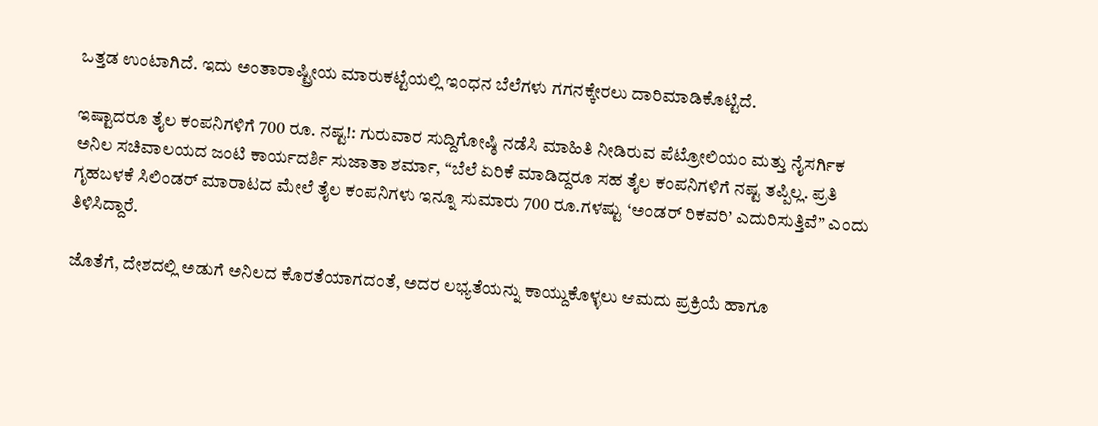ಒತ್ತಡ ಉಂಟಾಗಿದೆ. ಇದು ಅಂತಾರಾಷ್ಟ್ರೀಯ ಮಾರುಕಟ್ಟೆಯಲ್ಲಿ ಇಂಧನ ಬೆಲೆಗಳು ಗಗನಕ್ಕೇರಲು ದಾರಿಮಾಡಿಕೊಟ್ಟಿದೆ.

ಇಷ್ಟಾದರೂ ತೈಲ ಕಂಪನಿಗಳಿಗೆ 700 ರೂ. ನಷ್ಟ!: ಗುರುವಾರ ಸುದ್ದಿಗೋಷ್ಠಿ ನಡೆಸಿ ಮಾಹಿತಿ ನೀಡಿರುವ ಪೆಟ್ರೋಲಿಯಂ ಮತ್ತು ನೈಸರ್ಗಿಕ ಅನಿಲ ಸಚಿವಾಲಯದ ಜಂಟಿ ಕಾರ್ಯದರ್ಶಿ ಸುಜಾತಾ ಶರ್ಮಾ, “ಬೆಲೆ ಏರಿಕೆ ಮಾಡಿದ್ದರೂ ಸಹ ತೈಲ ಕಂಪನಿಗಳಿಗೆ ನಷ್ಟ ತಪ್ಪಿಲ್ಲ. ಪ್ರತಿ ಗೃಹಬಳಕೆ ಸಿಲಿಂಡರ್ ಮಾರಾಟದ ಮೇಲೆ ತೈಲ ಕಂಪನಿಗಳು ಇನ್ನೂ ಸುಮಾರು 700 ರೂ.ಗಳಷ್ಟು ‘ಅಂಡರ್ ರಿಕವರಿ’ ಎದುರಿಸುತ್ತಿವೆ” ಎಂದು ತಿಳಿಸಿದ್ದಾರೆ.

ಜೊತೆಗೆ, ದೇಶದಲ್ಲಿ ಅಡುಗೆ ಅನಿಲದ ಕೊರತೆಯಾಗದಂತೆ, ಅದರ ಲಭ್ಯತೆಯನ್ನು ಕಾಯ್ದುಕೊಳ್ಳಲು ಆಮದು ಪ್ರಕ್ರಿಯೆ ಹಾಗೂ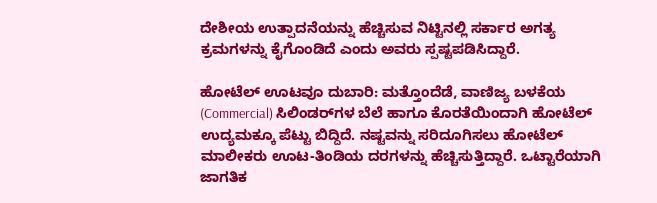ದೇಶೀಯ ಉತ್ಪಾದನೆಯನ್ನು ಹೆಚ್ಚಿಸುವ ನಿಟ್ಟಿನಲ್ಲಿ ಸರ್ಕಾರ ಅಗತ್ಯ ಕ್ರಮಗಳನ್ನು ಕೈಗೊಂಡಿದೆ ಎಂದು ಅವರು ಸ್ಪಷ್ಟಪಡಿಸಿದ್ದಾರೆ.

ಹೋಟೆಲ್ ಊಟವೂ ದುಬಾರಿ: ಮತ್ತೊಂದೆಡೆ, ವಾಣಿಜ್ಯ ಬಳಕೆಯ (Commercial) ಸಿಲಿಂಡರ್‌ಗಳ ಬೆಲೆ ಹಾಗೂ ಕೊರತೆಯಿಂದಾಗಿ ಹೋಟೆಲ್ ಉದ್ಯಮಕ್ಕೂ ಪೆಟ್ಟು ಬಿದ್ದಿದೆ. ನಷ್ಟವನ್ನು ಸರಿದೂಗಿಸಲು ಹೋಟೆಲ್ ಮಾಲೀಕರು ಊಟ-ತಿಂಡಿಯ ದರಗಳನ್ನು ಹೆಚ್ಚಿಸುತ್ತಿದ್ದಾರೆ. ಒಟ್ಟಾರೆಯಾಗಿ ಜಾಗತಿಕ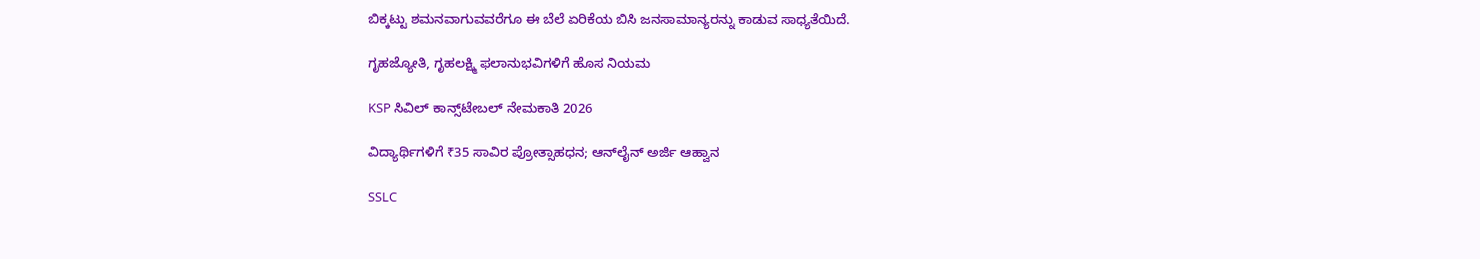ಬಿಕ್ಕಟ್ಟು ಶಮನವಾಗುವವರೆಗೂ ಈ ಬೆಲೆ ಏರಿಕೆಯ ಬಿಸಿ ಜನಸಾಮಾನ್ಯರನ್ನು ಕಾಡುವ ಸಾಧ್ಯತೆಯಿದೆ.

ಗೃಹಜ್ಯೋತಿ, ಗೃಹಲಕ್ಷ್ಮಿ ಫಲಾನುಭವಿಗಳಿಗೆ ಹೊಸ ನಿಯಮ

KSP ಸಿವಿಲ್ ಕಾನ್ಸ್‌ಟೇಬಲ್ ನೇಮಕಾತಿ 2026

ವಿದ್ಯಾರ್ಥಿಗಳಿಗೆ ₹35 ಸಾವಿರ ಪ್ರೋತ್ಸಾಹಧನ; ಆನ್‌ಲೈನ್‌ ಅರ್ಜಿ ಆಹ್ವಾನ

SSLC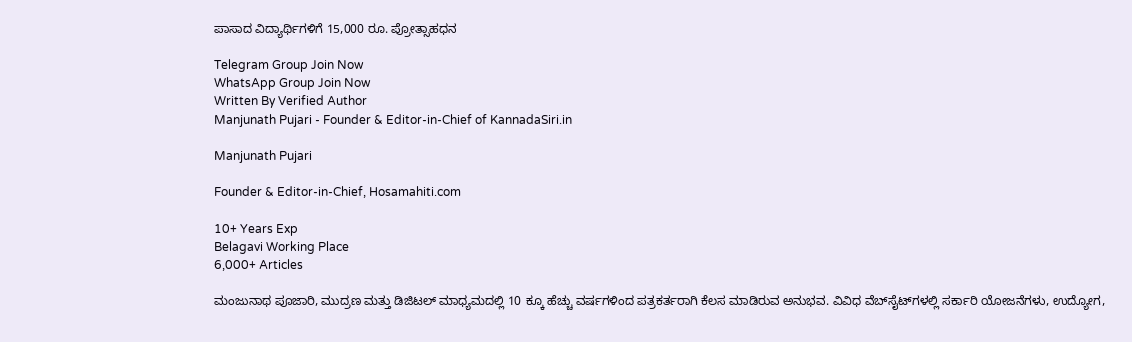ಪಾಸಾದ ವಿದ್ಯಾರ್ಥಿಗಳಿಗೆ 15,000 ರೂ. ಪ್ರೋತ್ಸಾಹಧನ

Telegram Group Join Now
WhatsApp Group Join Now
Written By Verified Author
Manjunath Pujari - Founder & Editor-in-Chief of KannadaSiri.in

Manjunath Pujari

Founder & Editor-in-Chief, Hosamahiti.com

10+ Years Exp
Belagavi Working Place
6,000+ Articles

ಮಂಜುನಾಥ ಪೂಜಾರಿ, ಮುದ್ರಣ ಮತ್ತು ಡಿಜಿಟಲ್ ಮಾಧ್ಯಮದಲ್ಲಿ 10 ಕ್ಕೂ ಹೆಚ್ಚು ವರ್ಷಗಳಿಂದ ಪತ್ರಕರ್ತರಾಗಿ ಕೆಲಸ ಮಾಡಿರುವ ಅನುಭವ. ವಿವಿಧ ವೆಬ್‌ಸೈಟ್‌ಗಳಲ್ಲಿ ಸರ್ಕಾರಿ ಯೋಜನೆಗಳು, ಉದ್ಯೋಗ,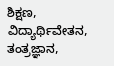ಶಿಕ್ಷಣ, ವಿದ್ಯಾರ್ಥಿವೇತನ, ತಂತ್ರಜ್ಞಾನ,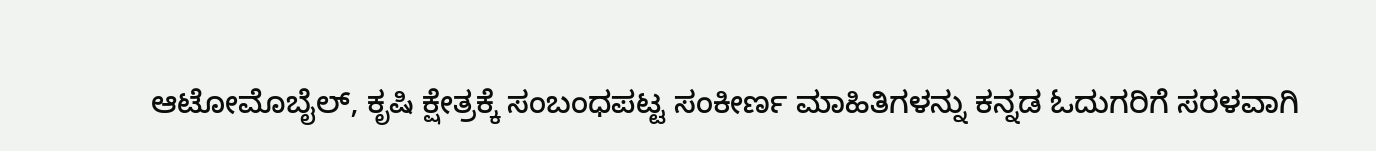ಆಟೋಮೊಬೈಲ್, ಕೃಷಿ ಕ್ಷೇತ್ರಕ್ಕೆ ಸಂಬಂಧಪಟ್ಟ ಸಂಕೀರ್ಣ ಮಾಹಿತಿಗಳನ್ನು ಕನ್ನಡ ಓದುಗರಿಗೆ ಸರಳವಾಗಿ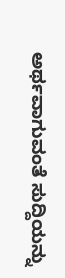ಅರ್ಥವಾಗುವಂತೆ ಸುದ್ದಿಯನ್ನು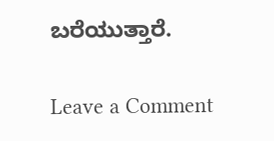ಬರೆಯುತ್ತಾರೆ.

Leave a Comment